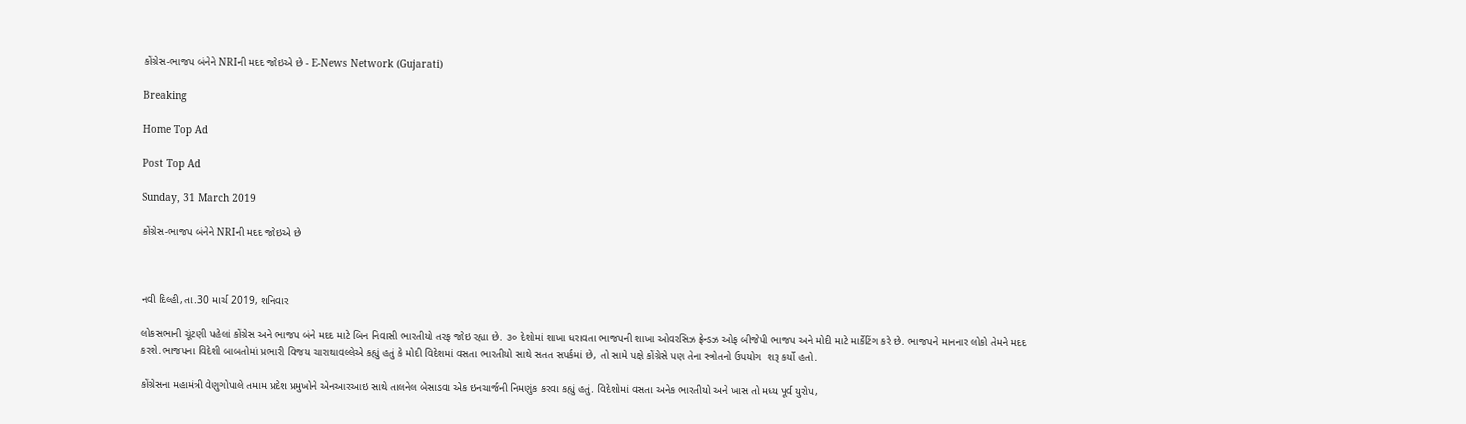કોંગ્રેસ-ભાજપ બંનેને NRIની મદદ જોઇએ છે - E-News Network (Gujarati)

Breaking

Home Top Ad

Post Top Ad

Sunday, 31 March 2019

કોંગ્રેસ-ભાજપ બંનેને NRIની મદદ જોઇએ છે



નવી દિલ્હી,તા.30 માર્ચ 2019, શનિવાર

લોકસભાની ચૂંટણી પહેલાં કોંગ્રેસ અને ભાજપ બંને મદદ માટે બિન નિવાસી ભારતીયો તરફ જોઇ રહ્યા છે. ૩૦ દેશોમાં શાખા ધરાવતા ભાજપની શાખા ઓવરસિઝ ફ્રેન્ડઝ ઓફ બીજેપી ભાજપ અને મોદી માટે માર્કેટિંગ કરે છે. ભાજપને માનનાર લોકો તેમને મદદ કરશે.ભાજપના વિદેશી બાબતોમાં પ્રભારી વિજય ચારાથાવલ્લેએ કહ્યું હતું કે મોદી વિદેશમાં વસતા ભારતીયો સાથે સતત સપર્કમાં છે, તો સામે પક્ષે કોંગ્રેસે પણ તેના સ્ત્રોતનો ઉપયોગ  શરૂ કર્યો હતો.

કોંગ્રેસના મહામંત્રી વેણુગોપાલે તમામ પ્રદેશ પ્રમુખોને એનઆરઆઇ સાથે તાલનેલ બેસાડવા એક ઇનચાર્જની નિમણુંક કરવા કહ્યું હતું. વિદેશોમાં વસતા અનેક ભારતીયો અને ખાસ તો મધ્ય પૂર્વ યુરોપ,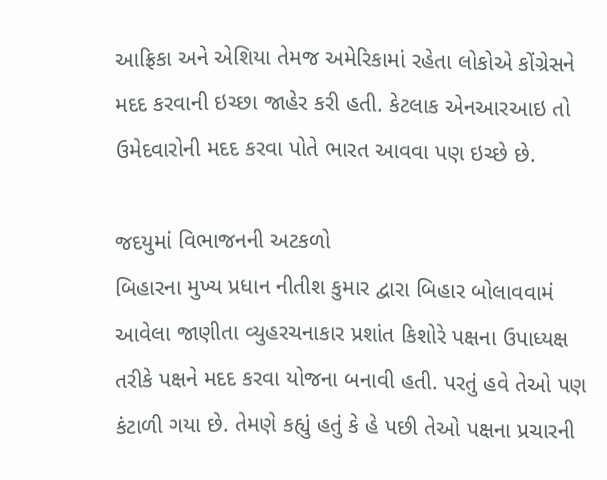આફ્રિકા અને એશિયા તેમજ અમેરિકામાં રહેતા લોકોએ કોંગ્રેસને મદદ કરવાની ઇચ્છા જાહેર કરી હતી. કેટલાક એનઆરઆઇ તો ઉમેદવારોની મદદ કરવા પોતે ભારત આવવા પણ ઇચ્છે છે.

જદયુમાં વિભાજનની અટકળો
બિહારના મુખ્ય પ્રધાન નીતીશ કુમાર દ્વારા બિહાર બોલાવવામં આવેલા જાણીતા વ્યુહરચનાકાર પ્રશાંત કિશોરે પક્ષના ઉપાધ્યક્ષ તરીકે પક્ષને મદદ કરવા યોજના બનાવી હતી. પરતું હવે તેઓ પણ કંટાળી ગયા છે. તેમણે કહ્યું હતું કે હે પછી તેઓ પક્ષના પ્રચારની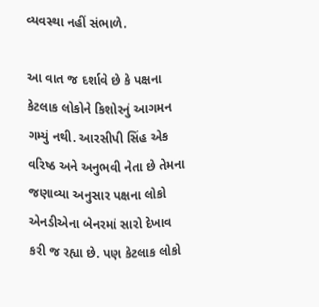વ્યવસ્થા નહીં સંભાળે.

આ વાત જ દર્શાવે છે કે પક્ષના કેટલાક લોકોને કિશોરનું આગમન ગમ્યું નથી. આરસીપી સિંહ એક વરિષ્ઠ અને અનુભવી નેતા છે તેમના જણાવ્યા અનુસાર પક્ષના લોકો એનડીએના બેનરમાં સારો દેખાવ કરી જ રહ્યા છે. પણ કેટલાક લોકો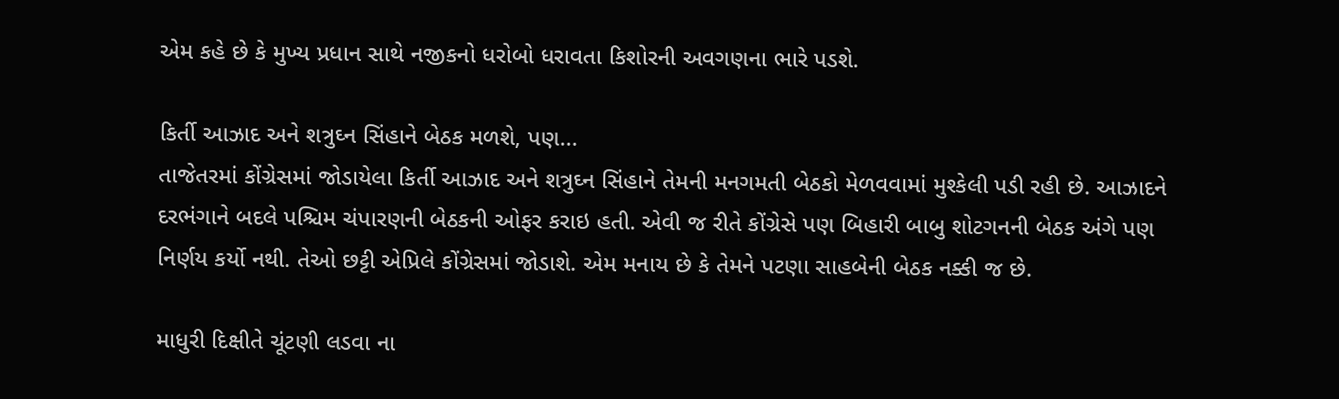એમ કહે છે કે મુખ્ય પ્રધાન સાથે નજીકનો ધરોબો ધરાવતા કિશોરની અવગણના ભારે પડશે.

કિર્તી આઝાદ અને શત્રુઘ્ન સિંહાને બેઠક મળશે, પણ...
તાજેતરમાં કોંગ્રેસમાં જોડાયેલા કિર્તી આઝાદ અને શત્રુઘ્ન સિંહાને તેમની મનગમતી બેઠકો મેળવવામાં મુશ્કેલી પડી રહી છે. આઝાદને દરભંગાને બદલે પશ્ચિમ ચંપારણની બેઠકની ઓફર કરાઇ હતી. એવી જ રીતે કોંગ્રેસે પણ બિહારી બાબુ શોટગનની બેઠક અંગે પણ નિર્ણય કર્યો નથી. તેઓ છટ્ટી એપ્રિલે કોંગ્રેસમાં જોડાશે. એમ મનાય છે કે તેમને પટણા સાહબેની બેઠક નક્કી જ છે.

માધુરી દિક્ષીતે ચૂંટણી લડવા ના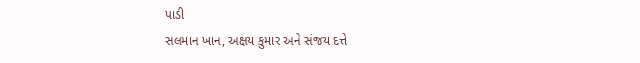પાડી
સલમાન ખાન, અક્ષય કુમાર અને સંજય દત્તે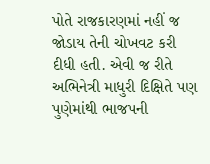પોતે રાજકારણમાં નહીં જ જોડાય તેની ચોખવટ કરી દીધી હતી. એવી જ રીતે અભિનેત્રી માધુરી દિક્ષિતે પણ પુણેમાંથી ભાજપની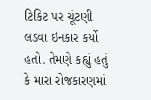ટિકિટ પર ચૂંટણી લડવા ઇનકાર કર્યો હતો. તેમણે કહ્યું હતું કે મારા રોજકારણમાં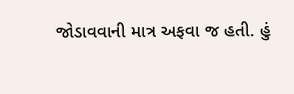જોડાવવાની માત્ર અફવા જ હતી. હું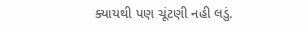ક્યાયથી પણ ચૂંટણી નહી લડું.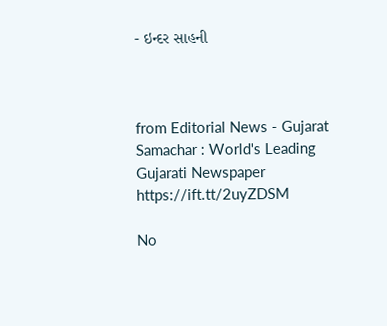- ઇન્દર સાહની



from Editorial News - Gujarat Samachar : World's Leading Gujarati Newspaper https://ift.tt/2uyZDSM

No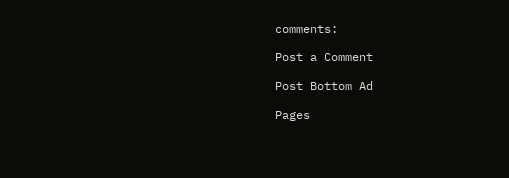comments:

Post a Comment

Post Bottom Ad

Pages